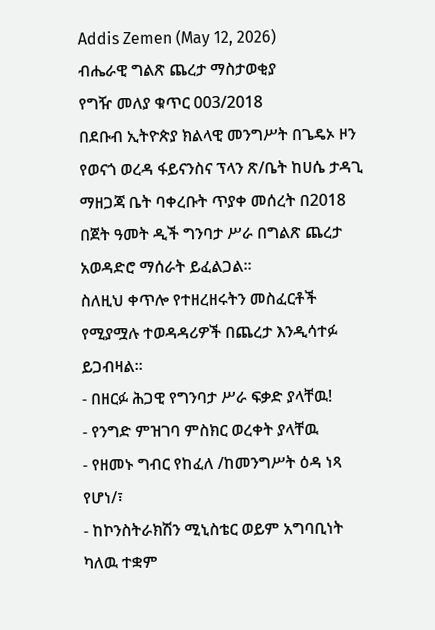Addis Zemen (May 12, 2026)
ብሔራዊ ግልጽ ጨረታ ማስታወቂያ
የግዥ መለያ ቁጥር 003/2018
በደቡብ ኢትዮጵያ ክልላዊ መንግሥት በጌዴኦ ዞን የወናጎ ወረዳ ፋይናንስና ፕላን ጽ/ቤት ከሀሴ ታዳጊ ማዘጋጃ ቤት ባቀረቡት ጥያቀ መሰረት በ2018 በጀት ዓመት ዲች ግንባታ ሥራ በግልጽ ጨረታ አወዳድሮ ማሰራት ይፈልጋል።
ስለዚህ ቀጥሎ የተዘረዘሩትን መስፈርቶች የሚያሟሉ ተወዳዳሪዎች በጨረታ እንዲሳተፉ ይጋብዛል።
- በዘርፉ ሕጋዊ የግንባታ ሥራ ፍቃድ ያላቸዉ!
- የንግድ ምዝገባ ምስክር ወረቀት ያላቸዉ
- የዘመኑ ግብር የከፈለ /ከመንግሥት ዕዳ ነጻ የሆነ/፣
- ከኮንስትራክሽን ሚኒስቴር ወይም አግባቢነት ካለዉ ተቋም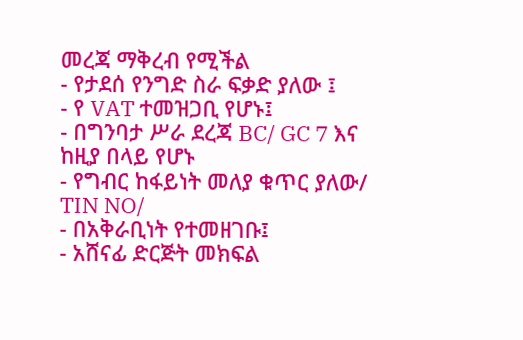መረጃ ማቅረብ የሚችል
- የታደሰ የንግድ ስራ ፍቃድ ያለው ፤
- የ VAT ተመዝጋቢ የሆኑ፤
- በግንባታ ሥራ ደረጃ BC/ GC 7 እና ከዚያ በላይ የሆኑ
- የግብር ከፋይነት መለያ ቁጥር ያለው/ TIN NO/
- በአቅራቢነት የተመዘገቡ፤
- አሸናፊ ድርጅት መክፍል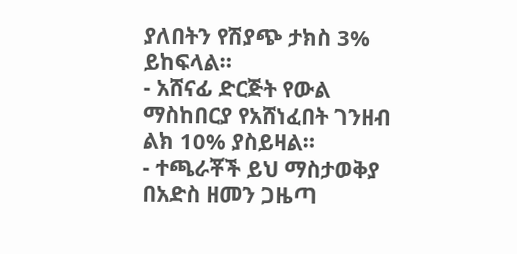ያለበትን የሽያጭ ታክስ 3% ይከፍላል።
- አሸናፊ ድርጅት የውል ማስከበርያ የአሸነፈበት ገንዘብ ልክ 10% ያስይዛል።
- ተጫራቾች ይህ ማስታወቅያ በአድስ ዘመን ጋዜጣ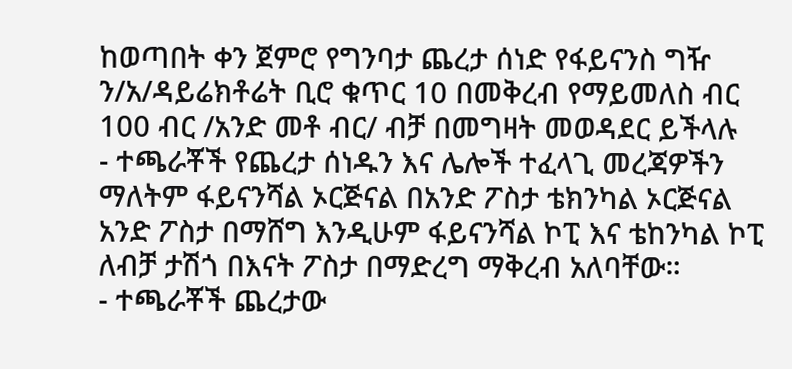ከወጣበት ቀን ጀምሮ የግንባታ ጨረታ ሰነድ የፋይናንስ ግዥ ን/አ/ዳይሬክቶሬት ቢሮ ቁጥር 10 በመቅረብ የማይመለስ ብር 100 ብር /አንድ መቶ ብር/ ብቻ በመግዛት መወዳደር ይችላሉ
- ተጫራቾች የጨረታ ሰነዱን እና ሌሎች ተፈላጊ መረጃዎችን ማለትም ፋይናንሻል ኦርጅናል በአንድ ፖስታ ቴክንካል ኦርጅናል አንድ ፖስታ በማሸግ እንዲሁም ፋይናንሻል ኮፒ እና ቴከንካል ኮፒ ለብቻ ታሽጎ በእናት ፖስታ በማድረግ ማቅረብ አለባቸው።
- ተጫራቾች ጨረታው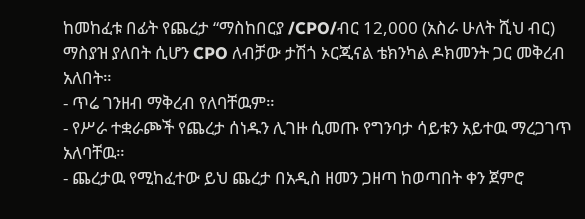ከመከፈቱ በፊት የጨረታ “ማስከበርያ /CPO/ብር 12,000 (አስራ ሁለት ሺህ ብር) ማስያዝ ያለበት ሲሆን CPO ለብቻው ታሽጎ ኦርጂናል ቴክንካል ዶክመንት ጋር መቅረብ አለበት።
- ጥሬ ገንዘብ ማቅረብ የለባቸዉም።
- የሥራ ተቋራጮች የጨረታ ሰነዱን ሊገዙ ሲመጡ የግንባታ ሳይቱን አይተዉ ማረጋገጥ አለባቸዉ።
- ጨረታዉ የሚከፈተው ይህ ጨረታ በአዲስ ዘመን ጋዘጣ ከወጣበት ቀን ጀምሮ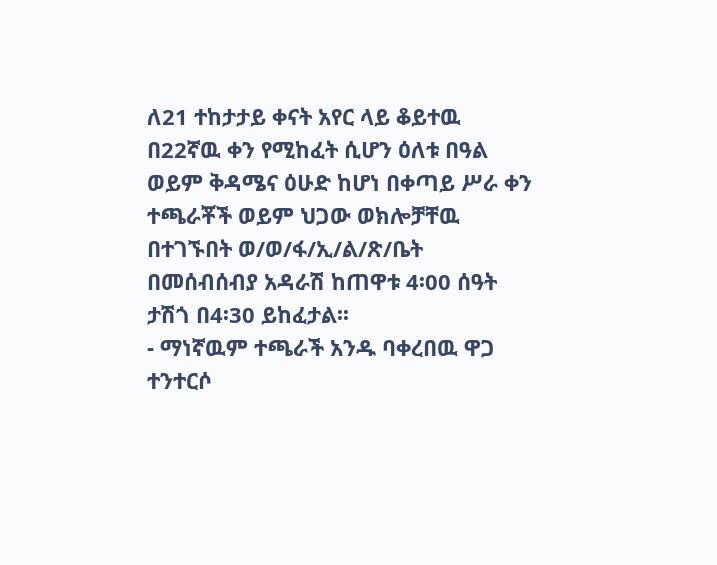ለ21 ተከታታይ ቀናት አየር ላይ ቆይተዉ በ22ኛዉ ቀን የሚከፈት ሲሆን ዕለቱ በዓል ወይም ቅዳሜና ዕሁድ ከሆነ በቀጣይ ሥራ ቀን ተጫራቾች ወይም ህጋው ወክሎቻቸዉ በተገኙበት ወ/ወ/ፋ/ኢ/ል/ጽ/ቤት በመሰብሰብያ አዳራሽ ከጠዋቱ 4፡00 ሰዓት ታሽጎ በ4፡30 ይከፈታል፡፡
- ማነኛዉም ተጫራች አንዱ ባቀረበዉ ዋጋ ተንተርሶ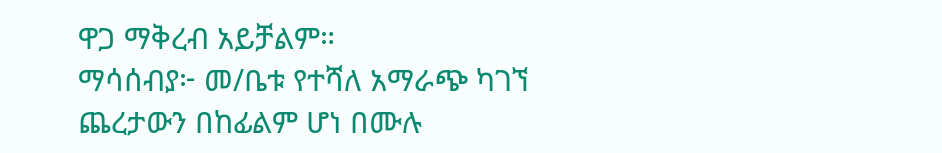ዋጋ ማቅረብ አይቻልም።
ማሳሰብያ፦ መ/ቤቱ የተሻለ አማራጭ ካገኘ ጨረታውን በከፊልም ሆነ በሙሉ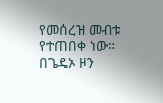የመሰረዝ መብቱ የተጠበቀ ነው።
በጌዴኦ ዞን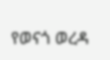የወናጎ ወረዳ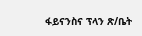ፋይናንስና ፕላን ጽ/ቤት